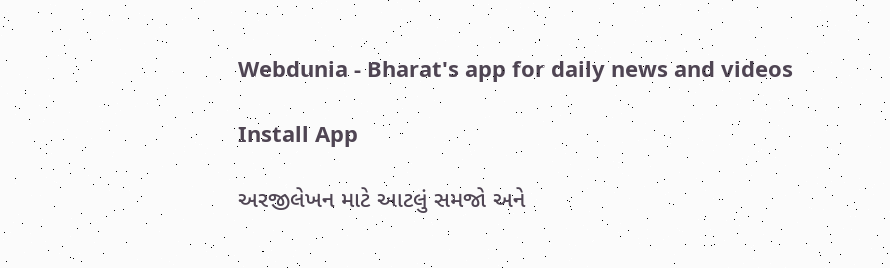Webdunia - Bharat's app for daily news and videos

Install App

અરજીલેખન માટે આટલું સમજો અને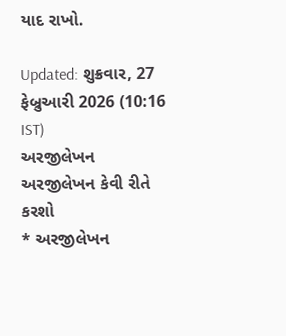યાદ રાખો.

Updated: શુક્રવાર, 27 ફેબ્રુઆરી 2026 (10:16 IST)
અરજીલેખન
અરજીલેખન કેવી રીતે કરશો
* અરજીલેખન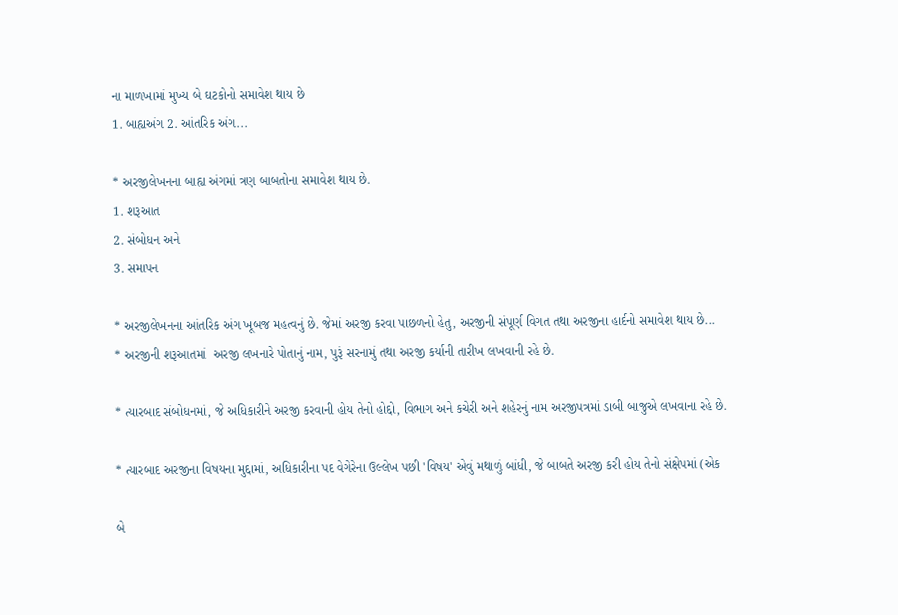ના માળખામાં મુખ્ય બે ઘટકોનો સમાવેશ થાય છે
1. બાહ્યઅંગ 2. આંતરિક અંગ...

* અરજીલેખનના બાહ્ય અંગમાં ત્રણ બાબતોના સમાવેશ થાય છે.
1. શરૂઆત
2. સંબોધન અને
3. સમાપન

* અરજીલેખનના આંતરિક અંગ ખૂબજ મહત્વનું છે. જેમાં અરજી કરવા પાછળનો હેતુ, અરજીની સંપૂર્ણ વિગત તથા અરજીના હાર્દનો સમાવેશ થાય છે...
* અરજીની શરૂઆતમાં  અરજી લખનારે પોતાનું નામ, પુરૂં સરનામું તથા અરજી કર્યાની તારીખ લખવાની રહે છે.

* ત્યારબાદ સંબોધનમાં, જે અધિકારીને અરજી કરવાની હોય તેનો હોદ્દો, વિભાગ અને કચેરી અને શહેરનું નામ અરજીપત્રમાં ડાબી બાજુએ લખવાના રહે છે.

* ત્યારબાદ અરજીના વિષયના મુદ્દામાં, અધિકારીના પદ વેગેરેના ઉલ્લેખ પછી 'વિષય' એવું મથાળું બાંધી, જે બાબતે અરજી કરી હોય તેનો સંક્ષેપમાં (એક

બે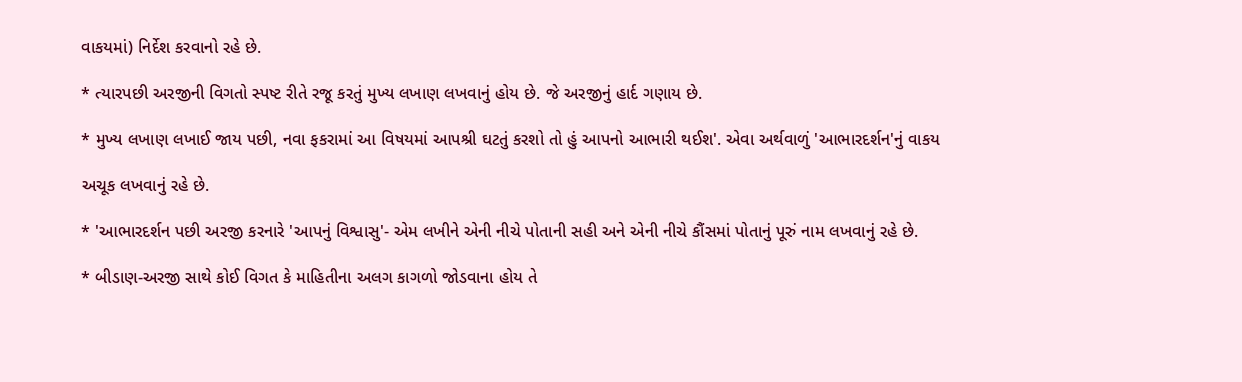વાકયમાં) નિર્દેશ કરવાનો રહે છે.

* ત્યારપછી અરજીની વિગતો સ્પષ્ટ રીતે રજૂ કરતું મુખ્ય લખાણ લખવાનું હોય છે. જે અરજીનું હાર્દ ગણાય છે.

* મુખ્ય લખાણ લખાઈ જાય પછી, નવા ફકરામાં આ વિષયમાં આપશ્રી ઘટતું કરશો તો હું આપનો આભારી થઈશ'. એવા અર્થવાળું 'આભારદર્શન'નું વાકય

અચૂક લખવાનું રહે છે.

* 'આભારદર્શન પછી અરજી કરનારે 'આપનું વિશ્વાસુ'- એમ લખીને એની નીચે પોતાની સહી અને એની નીચે કૌંસમાં પોતાનું પૂરું નામ લખવાનું રહે છે.

* બીડાણ-અરજી સાથે કોઈ વિગત કે માહિતીના અલગ કાગળો જોડવાના હોય તે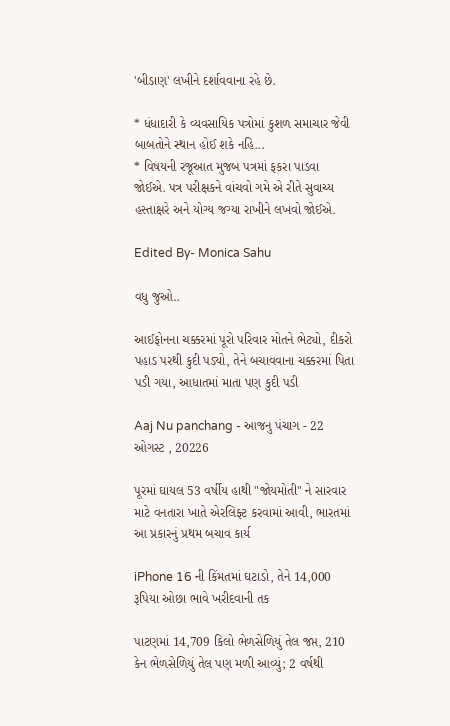'બીડાણ' લખીને દર્શાવવાના રહે છે.

* ધંધાદારી કે વ્યવસાયિક પત્રોમાં કુશળ સમાચાર જેવી બાબતોને સ્થાન હોઈ શકે નહિ...
* વિષયની રજૂઆત મુજબ પત્રમાં ફકરા પાડવા જોઈએ. પત્ર પરીક્ષકને વાંચવો ગમે એ રીતે સુવાચ્ય હસ્તાક્ષરે અને યોગ્ય જગ્યા રાખીને લખવો જોઈએ.

Edited By- Monica Sahu

વધુ જુઓ..

આઈફોનના ચક્કરમાં પૂરો પરિવાર મોતને ભેટ્યો, દીકરો પહાડ પરથી કુદી પડ્યો, તેને બચાવવાના ચક્કરમાં પિતા પડી ગયા, આધાતમાં માતા પણ કુદી પડી

Aaj Nu panchang - આજનુ પંચાગ - 22 ઓગસ્ટ , 20226

પૂરમાં ઘાયલ 53 વર્ષીય હાથી "જોયમોતી" ને સારવાર માટે વનતારા ખાતે એરલિફ્ટ કરવામાં આવી, ભારતમાં આ પ્રકારનું પ્રથમ બચાવ કાર્ય

iPhone 16 ની કિંમતમાં ઘટાડો, તેને 14,000 રૂપિયા ઓછા ભાવે ખરીદવાની તક

પાટણમાં 14,709 કિલો ભેળસેળિયું તેલ જપ્ત, 210 કેન ભેળસેળિયું તેલ પણ મળી આવ્યું; 2 વર્ષથી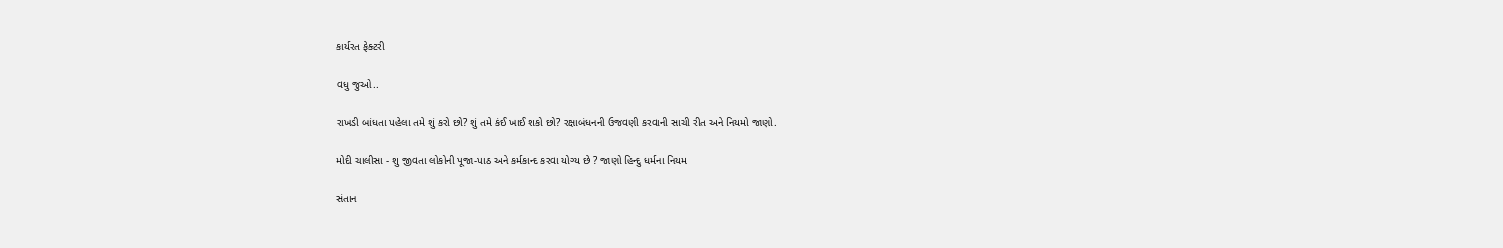કાર્યરત ફેક્ટરી

વધુ જુઓ..

રાખડી બાંધતા પહેલા તમે શું કરો છો? શું તમે કંઈ ખાઈ શકો છો? રક્ષાબંધનની ઉજવણી કરવાની સાચી રીત અને નિયમો જાણો.

મોદી ચાલીસા - શુ જીવતા લોકોની પૂજા-પાઠ અને કર્મકાન્દ કરવા યોગ્ય છે ? જાણો હિન્દુ ધર્મના નિયમ

સંતાન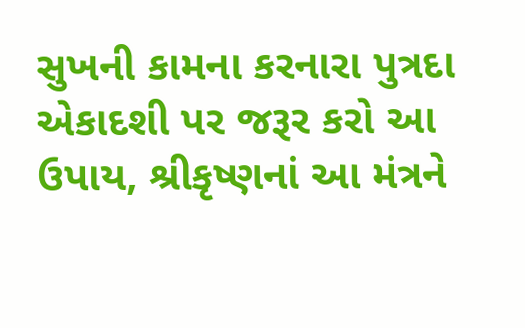સુખની કામના કરનારા પુત્રદા એકાદશી પર જરૂર કરો આ ઉપાય, શ્રીકૃષ્ણનાં આ મંત્રને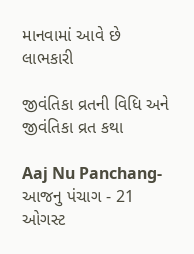માનવામાં આવે છે લાભકારી

જીવંતિકા વ્રતની વિધિ અને જીવંતિકા વ્રત કથા

Aaj Nu Panchang- આજનુ પંચાગ - 21 ઓગસ્ટ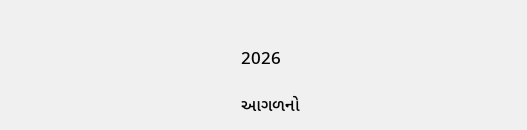2026

આગળનો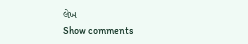લેખ
Show comments